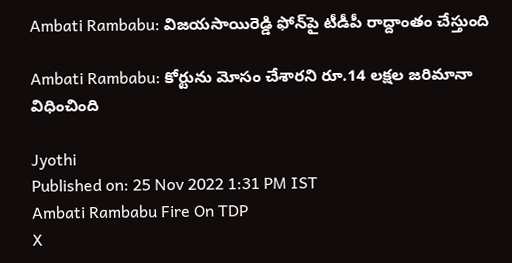Ambati Rambabu: విజయసాయిరెడ్డి ఫోన్‌పై టీడీపీ రాద్దాంతం చేస్తుంది

Ambati Rambabu: కోర్టును మోసం చేశారని రూ.14 లక్షల జరిమానా విధించింది

Jyothi
Published on: 25 Nov 2022 1:31 PM IST
Ambati Rambabu Fire On TDP
X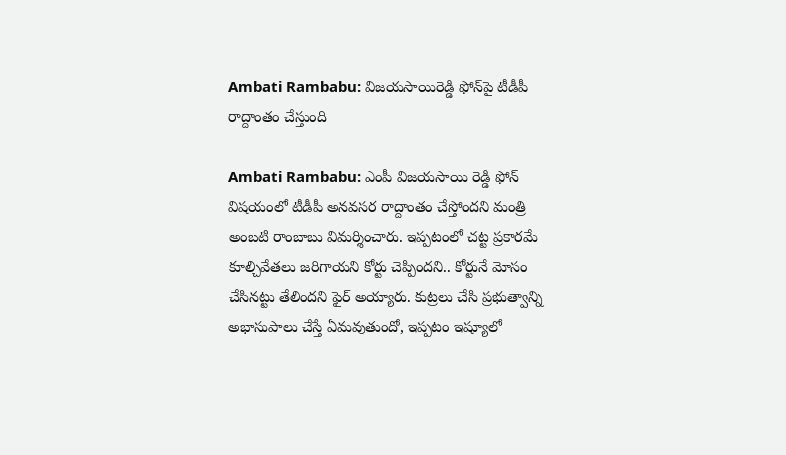Ambati Rambabu: విజయసాయిరెడ్డి ఫోన్‌పై టీడీపీ రాద్దాంతం చేస్తుంది

Ambati Rambabu: ఎంపీ విజయసాయి రెడ్డి ఫోన్‌ విషయంలో టీడీపీ అనవసర రాద్దాంతం చేస్తోందని మంత్రి అంబటి రాంబాబు విమర్శించారు. ఇప్పటంలో చట్ట ప్రకారమే కూల్చివేతలు జరిగాయని కోర్టు చెప్పిందని.. కోర్టునే మోసం చేసినట్టు తేలిందని ఫైర్ అయ్యారు. కుట్రలు చేసి ప్రభుత్వాన్ని అభాసుపాలు చేస్తే ఏమవుతుందో, ఇప్పటం ఇష్యూలో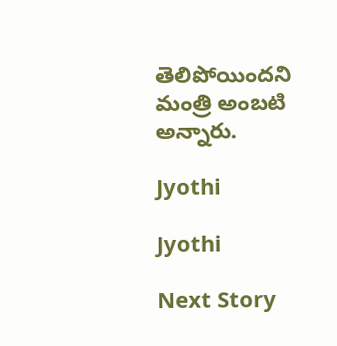తెలిపోయిందని మంత్రి అంబటి అన్నారు.

Jyothi

Jyothi

Next Story